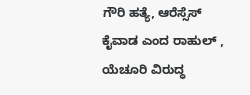ಗೌರಿ ಹತ್ಯೆ, ಆರೆಸ್ಸೆಸ್ ಕೈವಾಡ ಎಂದ ರಾಹುಲ್ , ಯೆಚೂರಿ ವಿರುದ್ಧ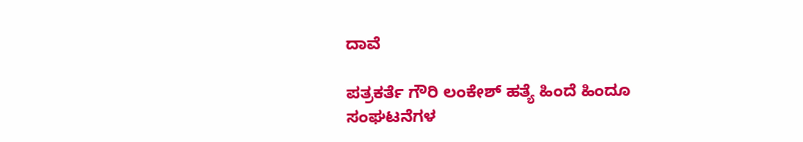ದಾವೆ

ಪತ್ರಕರ್ತೆ ಗೌರಿ ಲಂಕೇಶ್ ಹತ್ಯೆ ಹಿಂದೆ ಹಿಂದೂ ಸಂಘಟನೆಗಳ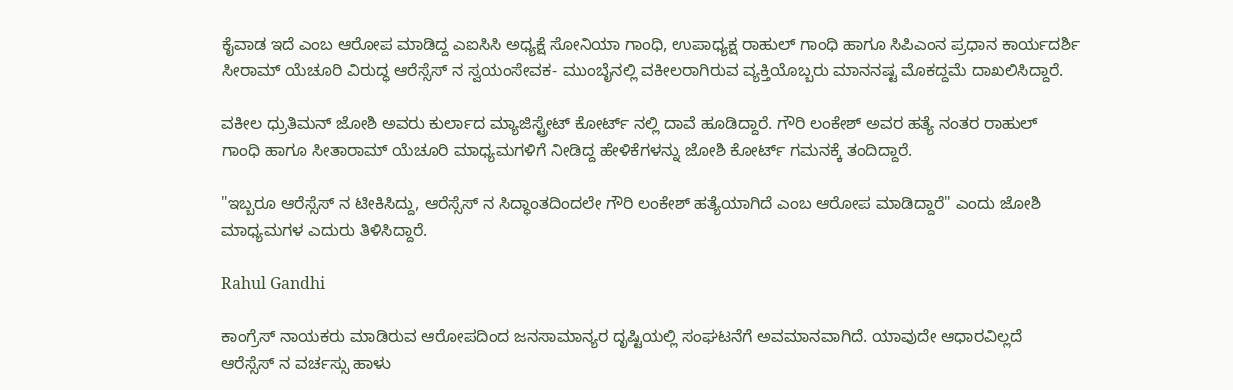ಕೈವಾಡ ಇದೆ ಎಂಬ ಆರೋಪ ಮಾಡಿದ್ದ ಎಐಸಿಸಿ ಅಧ್ಯಕ್ಷೆ ಸೋನಿಯಾ ಗಾಂಧಿ, ಉಪಾಧ್ಯಕ್ಷ ರಾಹುಲ್ ಗಾಂಧಿ ಹಾಗೂ ಸಿಪಿಎಂನ ಪ್ರಧಾನ ಕಾರ್ಯದರ್ಶಿ ಸೀರಾಮ್ ಯೆಚೂರಿ ವಿರುದ್ಧ ಆರೆಸ್ಸೆಸ್ ನ ಸ್ವಯಂಸೇವಕ- ಮುಂಬೈನಲ್ಲಿ ವಕೀಲರಾಗಿರುವ ವ್ಯಕ್ತಿಯೊಬ್ಬರು ಮಾನನಷ್ಟ ಮೊಕದ್ದಮೆ ದಾಖಲಿಸಿದ್ದಾರೆ.

ವಕೀಲ ಧ್ರುತಿಮನ್ ಜೋಶಿ ಅವರು ಕುರ್ಲಾದ ಮ್ಯಾಜಿಸ್ಟ್ರೇಟ್ ಕೋರ್ಟ್ ನಲ್ಲಿ ದಾವೆ ಹೂಡಿದ್ದಾರೆ. ಗೌರಿ ಲಂಕೇಶ್ ಅವರ ಹತ್ಯೆ ನಂತರ ರಾಹುಲ್ ಗಾಂಧಿ ಹಾಗೂ ಸೀತಾರಾಮ್ ಯೆಚೂರಿ ಮಾಧ್ಯಮಗಳಿಗೆ ನೀಡಿದ್ದ ಹೇಳಿಕೆಗಳನ್ನು ಜೋಶಿ ಕೋರ್ಟ್ ಗಮನಕ್ಕೆ ತಂದಿದ್ದಾರೆ.

"ಇಬ್ಬರೂ ಆರೆಸ್ಸೆಸ್ ನ ಟೀಕಿಸಿದ್ದು, ಆರೆಸ್ಸೆಸ್ ನ ಸಿದ್ಧಾಂತದಿಂದಲೇ ಗೌರಿ ಲಂಕೇಶ್ ಹತ್ಯೆಯಾಗಿದೆ ಎಂಬ ಆರೋಪ ಮಾಡಿದ್ದಾರೆ" ಎಂದು ಜೋಶಿ ಮಾಧ್ಯಮಗಳ ಎದುರು ತಿಳಿಸಿದ್ದಾರೆ.

Rahul Gandhi

ಕಾಂಗ್ರೆಸ್ ನಾಯಕರು ಮಾಡಿರುವ ಆರೋಪದಿಂದ ಜನಸಾಮಾನ್ಯರ ದೃಷ್ಟಿಯಲ್ಲಿ ಸಂಘಟನೆಗೆ ಅವಮಾನವಾಗಿದೆ. ಯಾವುದೇ ಆಧಾರವಿಲ್ಲದೆ ಆರೆಸ್ಸೆಸ್ ನ ವರ್ಚಸ್ಸು ಹಾಳು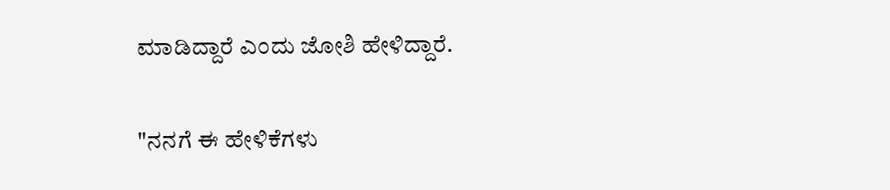ಮಾಡಿದ್ದಾರೆ ಎಂದು ಜೋಶಿ ಹೇಳಿದ್ದಾರೆ.

"ನನಗೆ ಈ ಹೇಳಿಕೆಗಳು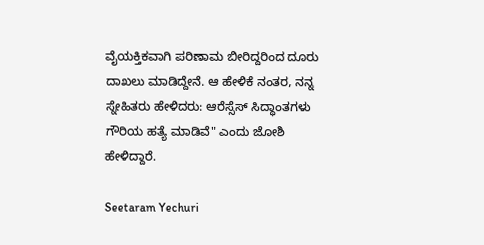ವೈಯಕ್ತಿಕವಾಗಿ ಪರಿಣಾಮ ಬೀರಿದ್ದರಿಂದ ದೂರು ದಾಖಲು ಮಾಡಿದ್ದೇನೆ. ಆ ಹೇಳಿಕೆ ನಂತರ, ನನ್ನ ಸ್ನೇಹಿತರು ಹೇಳಿದರು: ಆರೆಸ್ಸೆಸ್ ಸಿದ್ಧಾಂತಗಳು ಗೌರಿಯ ಹತ್ಯೆ ಮಾಡಿವೆ" ಎಂದು ಜೋಶಿ ಹೇಳಿದ್ದಾರೆ.

Seetaram Yechuri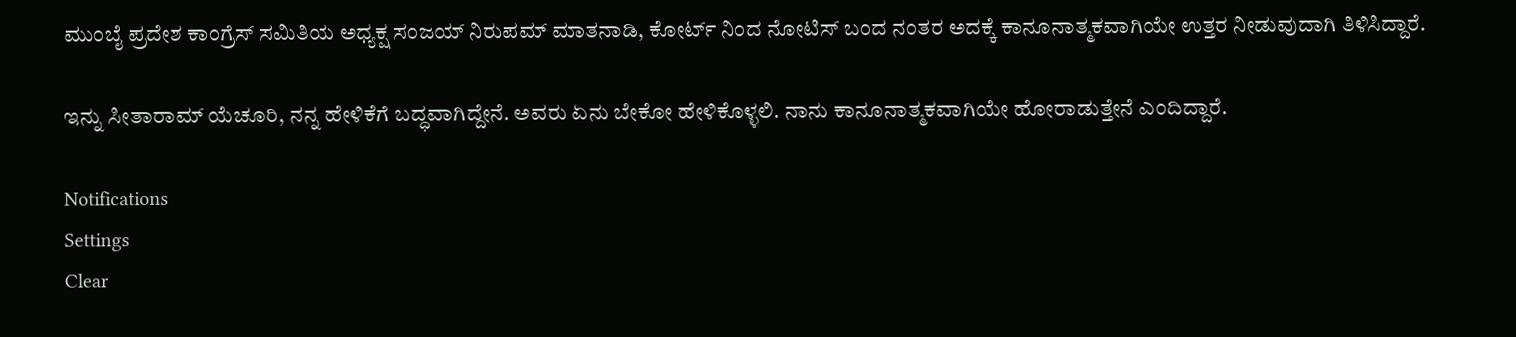ಮುಂಬೈ ಪ್ರದೇಶ ಕಾಂಗ್ರೆಸ್ ಸಮಿತಿಯ ಅಧ್ಯಕ್ಷ ಸಂಜಯ್ ನಿರುಪಮ್ ಮಾತನಾಡಿ, ಕೋರ್ಟ್ ನಿಂದ ನೋಟಿಸ್ ಬಂದ ನಂತರ ಅದಕ್ಕೆ ಕಾನೂನಾತ್ಮಕವಾಗಿಯೇ ಉತ್ತರ ನೀಡುವುದಾಗಿ ತಿಳಿಸಿದ್ದಾರೆ.

ಇನ್ನು ಸೀತಾರಾಮ್ ಯೆಚೂರಿ, ನನ್ನ ಹೇಳಿಕೆಗೆ ಬದ್ಧವಾಗಿದ್ದೇನೆ. ಅವರು ಏನು ಬೇಕೋ ಹೇಳಿಕೊಳ್ಳಲಿ. ನಾನು ಕಾನೂನಾತ್ಮಕವಾಗಿಯೇ ಹೋರಾಡುತ್ತೇನೆ ಎಂದಿದ್ದಾರೆ.

Notifications
Settings
Clear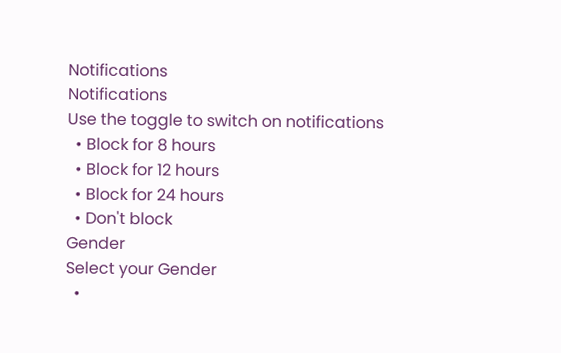Notifications
Notifications
Use the toggle to switch on notifications
  • Block for 8 hours
  • Block for 12 hours
  • Block for 24 hours
  • Don't block
Gender
Select your Gender
  •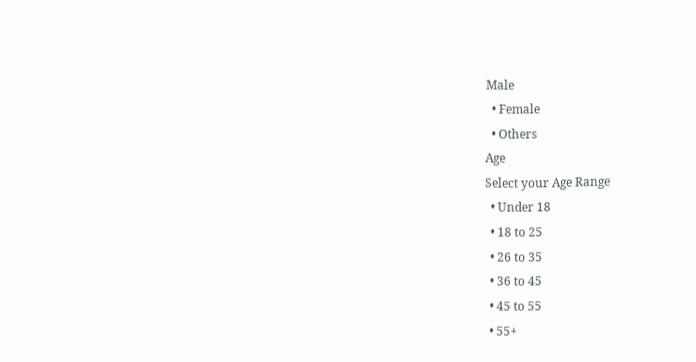Male
  • Female
  • Others
Age
Select your Age Range
  • Under 18
  • 18 to 25
  • 26 to 35
  • 36 to 45
  • 45 to 55
  • 55+